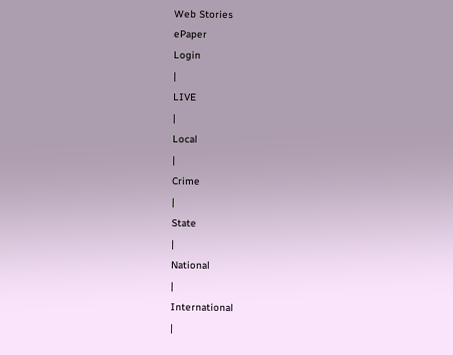Web Stories
ePaper
Login
|
LIVE
|
Local
|
Crime
|
State
|
National
|
International
|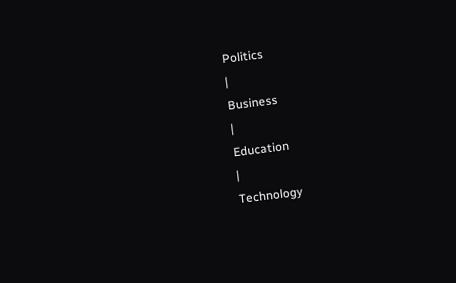Politics
|
Business
|
Education
|
Technology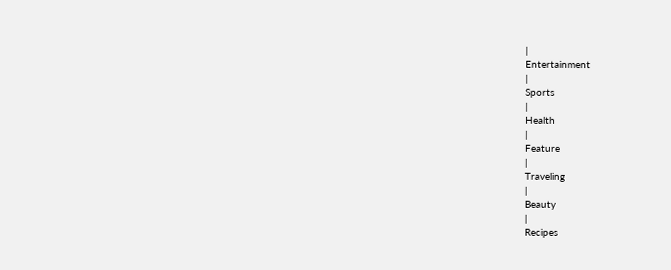|
Entertainment
|
Sports
|
Health
|
Feature
|
Traveling
|
Beauty
|
Recipes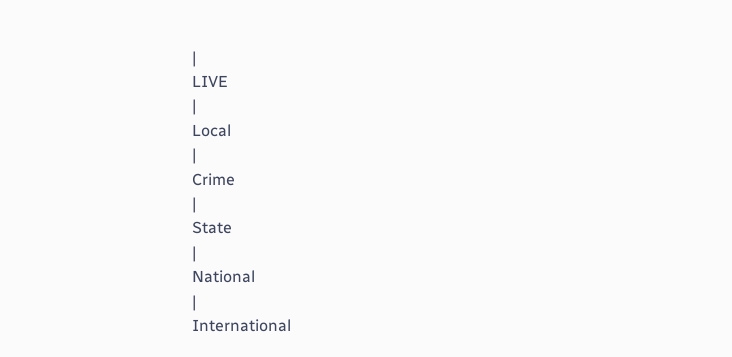|
LIVE
|
Local
|
Crime
|
State
|
National
|
International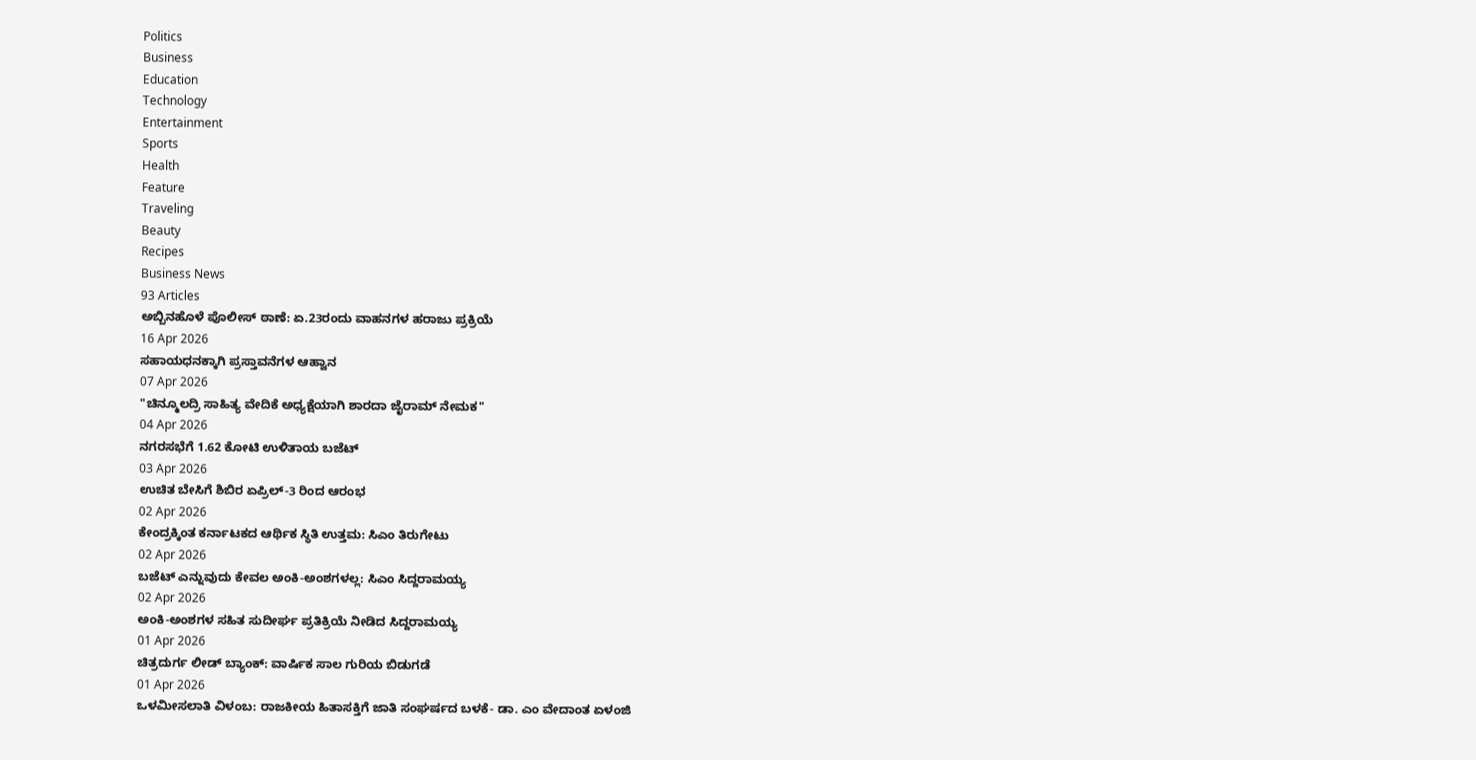Politics
Business
Education
Technology
Entertainment
Sports
Health
Feature
Traveling
Beauty
Recipes
Business News
93 Articles
ಅಬ್ಬಿನಹೊಳೆ ಪೊಲೀಸ್ ಠಾಣೆ: ಏ.23ರಂದು ವಾಹನಗಳ ಹರಾಜು ಪ್ರಕ್ರಿಯೆ
16 Apr 2026
ಸಹಾಯಧನಕ್ಕಾಗಿ ಪ್ರಸ್ತಾವನೆಗಳ ಆಹ್ವಾನ
07 Apr 2026
"ಚಿನ್ಮೂಲದ್ರಿ ಸಾಹಿತ್ಯ ವೇದಿಕೆ ಅಧ್ಯಕ್ಷೆಯಾಗಿ ಶಾರದಾ ಜೈರಾಮ್ ನೇಮಕ"
04 Apr 2026
ನಗರಸಭೆಗೆ 1.62 ಕೋಟಿ ಉಳಿತಾಯ ಬಜೆಟ್
03 Apr 2026
ಉಚಿತ ಬೇಸಿಗೆ ಶಿಬಿರ ಏಪ್ರಿಲ್-3 ರಿಂದ ಆರಂಭ
02 Apr 2026
ಕೇಂದ್ರಕ್ಕಿಂತ ಕರ್ನಾಟಕದ ಆರ್ಥಿಕ ಸ್ಥಿತಿ ಉತ್ತಮ: ಸಿಎಂ ತಿರುಗೇಟು
02 Apr 2026
ಬಜೆಟ್ ಎನ್ನುವುದು ಕೇವಲ ಅಂಕಿ-ಅಂಶಗಳಲ್ಲ: ಸಿಎಂ ಸಿದ್ದರಾಮಯ್ಯ
02 Apr 2026
ಅಂಕಿ-ಅಂಶಗಳ ಸಹಿತ ಸುದೀರ್ಘ ಪ್ರತಿಕ್ರಿಯೆ ನೀಡಿದ ಸಿದ್ದರಾಮಯ್ಯ
01 Apr 2026
ಚಿತ್ರದುರ್ಗ ಲೀಡ್ ಬ್ಯಾಂಕ್: ವಾರ್ಷಿಕ ಸಾಲ ಗುರಿಯ ಬಿಡುಗಡೆ
01 Apr 2026
ಒಳಮೀಸಲಾತಿ ವಿಳಂಬ: ರಾಜಕೀಯ ಹಿತಾಸಕ್ತಿಗೆ ಜಾತಿ ಸಂಘರ್ಷದ ಬಳಕೆ- ಡಾ. ಎಂ ವೇದಾಂತ ಏಳಂಜಿ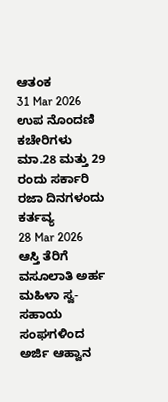ಆತಂಕ
31 Mar 2026
ಉಪ ನೊಂದಣಿ ಕಚೇರಿಗಳು ಮಾ.28 ಮತ್ತು 29 ರಂದು ಸರ್ಕಾರಿ ರಜಾ ದಿನಗಳಂದು ಕರ್ತವ್ಯ
28 Mar 2026
ಆಸ್ತಿ ತೆರಿಗೆ ವಸೂಲಾತಿ ಅರ್ಹ ಮಹಿಳಾ ಸ್ವ-ಸಹಾಯ ಸಂಘಗಳಿಂದ ಅರ್ಜಿ ಆಹ್ವಾನ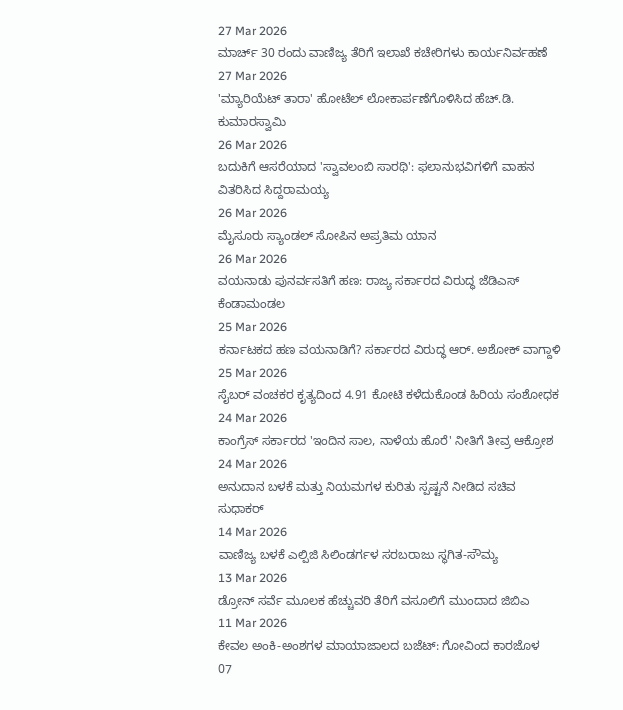27 Mar 2026
ಮಾರ್ಚ್ 30 ರಂದು ವಾಣಿಜ್ಯ ತೆರಿಗೆ ಇಲಾಖೆ ಕಚೇರಿಗಳು ಕಾರ್ಯನಿರ್ವಹಣೆ
27 Mar 2026
'ಮ್ಯಾರಿಯೆಟ್ ತಾರಾ' ಹೋಟೆಲ್ ಲೋಕಾರ್ಪಣೆಗೊಳಿಸಿದ ಹೆಚ್.ಡಿ. ಕುಮಾರಸ್ವಾಮಿ
26 Mar 2026
ಬದುಕಿಗೆ ಆಸರೆಯಾದ 'ಸ್ವಾವಲಂಬಿ ಸಾರಥಿ': ಫಲಾನುಭವಿಗಳಿಗೆ ವಾಹನ ವಿತರಿಸಿದ ಸಿದ್ದರಾಮಯ್ಯ
26 Mar 2026
ಮೈಸೂರು ಸ್ಯಾಂಡಲ್ ಸೋಪಿನ ಅಪ್ರತಿಮ ಯಾನ
26 Mar 2026
ವಯನಾಡು ಪುನರ್ವಸತಿಗೆ ಹಣ: ರಾಜ್ಯ ಸರ್ಕಾರದ ವಿರುದ್ಧ ಜೆಡಿಎಸ್ ಕೆಂಡಾಮಂಡಲ
25 Mar 2026
ಕರ್ನಾಟಕದ ಹಣ ವಯನಾಡಿಗೆ? ಸರ್ಕಾರದ ವಿರುದ್ಧ ಆರ್. ಅಶೋಕ್ ವಾಗ್ದಾಳಿ
25 Mar 2026
ಸೈಬರ್ ವಂಚಕರ ಕೃತ್ಯದಿಂದ 4.91 ಕೋಟಿ ಕಳೆದುಕೊಂಡ ಹಿರಿಯ ಸಂಶೋಧಕ
24 Mar 2026
ಕಾಂಗ್ರೆಸ್ ಸರ್ಕಾರದ 'ಇಂದಿನ ಸಾಲ, ನಾಳೆಯ ಹೊರೆ' ನೀತಿಗೆ ತೀವ್ರ ಆಕ್ರೋಶ
24 Mar 2026
ಅನುದಾನ ಬಳಕೆ ಮತ್ತು ನಿಯಮಗಳ ಕುರಿತು ಸ್ಪಷ್ಟನೆ ನೀಡಿದ ಸಚಿವ ಸುಧಾಕರ್
14 Mar 2026
ವಾಣಿಜ್ಯ ಬಳಕೆ ಎಲ್ಪಿಜಿ ಸಿಲಿಂಡರ್ಗಳ ಸರಬರಾಜು ಸ್ಥಗಿತ-ಸೌಮ್ಯ
13 Mar 2026
ಡ್ರೋನ್ ಸರ್ವೆ ಮೂಲಕ ಹೆಚ್ಚುವರಿ ತೆರಿಗೆ ವಸೂಲಿಗೆ ಮುಂದಾದ ಜಿಬಿಎ
11 Mar 2026
ಕೇವಲ ಅಂಕಿ-ಅಂಶಗಳ ಮಾಯಾಜಾಲದ ಬಜೆಟ್: ಗೋವಿಂದ ಕಾರಜೊಳ
07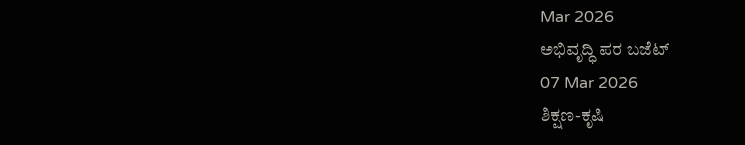Mar 2026
ಅಭಿವೃದ್ಧಿ ಪರ ಬಜೆಟ್
07 Mar 2026
ಶಿಕ್ಷಣ-ಕೃಷಿ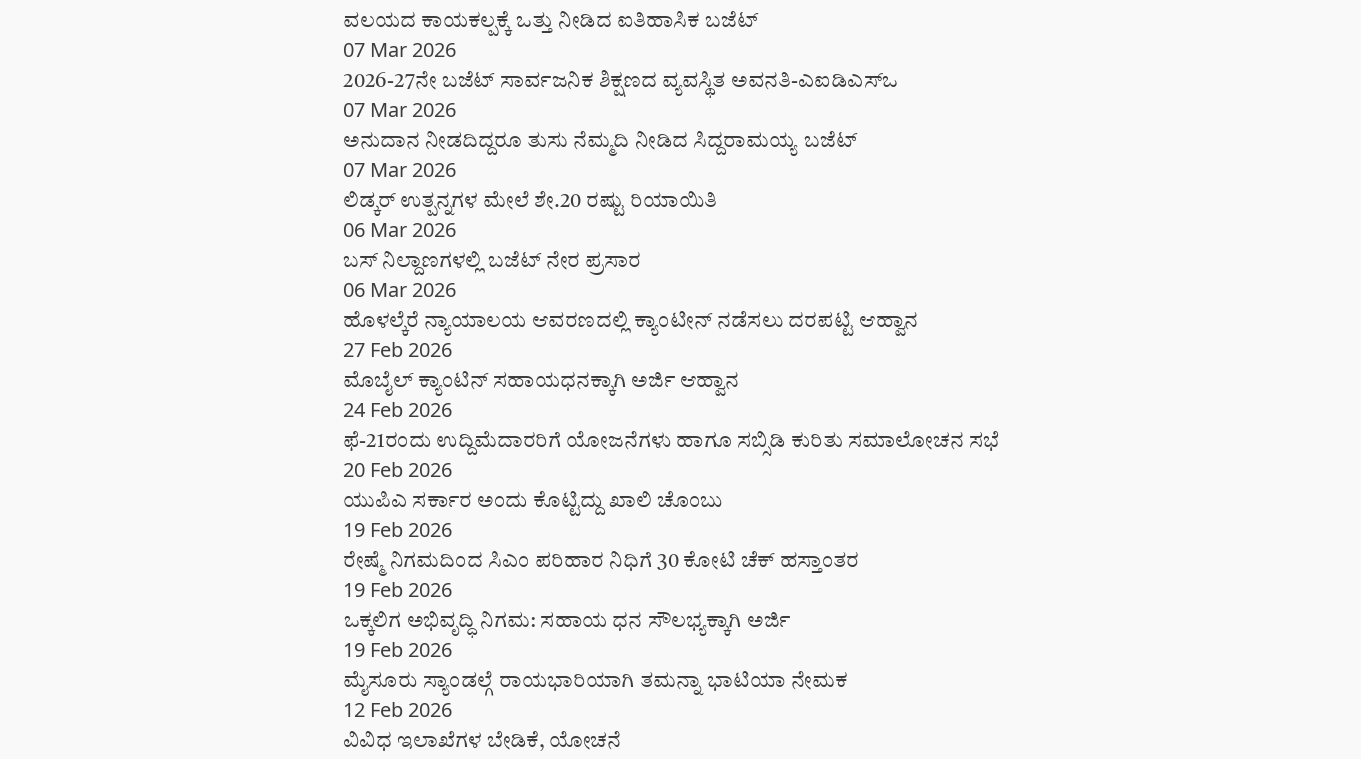ವಲಯದ ಕಾಯಕಲ್ಪಕ್ಕೆ ಒತ್ತು ನೀಡಿದ ಐತಿಹಾಸಿಕ ಬಜೆಟ್
07 Mar 2026
2026-27ನೇ ಬಜೆಟ್ ಸಾರ್ವಜನಿಕ ಶಿಕ್ಷಣದ ವ್ಯವಸ್ಥಿತ ಅವನತಿ-ಎಐಡಿಎಸ್ಒ
07 Mar 2026
ಅನುದಾನ ನೀಡದಿದ್ದರೂ ತುಸು ನೆಮ್ಮದಿ ನೀಡಿದ ಸಿದ್ದರಾಮಯ್ಯ ಬಜೆಟ್
07 Mar 2026
ಲಿಡ್ಕರ್ ಉತ್ಪನ್ನಗಳ ಮೇಲೆ ಶೇ.20 ರಷ್ಟು ರಿಯಾಯಿತಿ
06 Mar 2026
ಬಸ್ ನಿಲ್ದಾಣಗಳಲ್ಲಿ ಬಜೆಟ್ ನೇರ ಪ್ರಸಾರ
06 Mar 2026
ಹೊಳಲ್ಕೆರೆ ನ್ಯಾಯಾಲಯ ಆವರಣದಲ್ಲಿ ಕ್ಯಾಂಟೀನ್ ನಡೆಸಲು ದರಪಟ್ಟಿ ಆಹ್ವಾನ
27 Feb 2026
ಮೊಬೈಲ್ ಕ್ಯಾಂಟಿನ್ ಸಹಾಯಧನಕ್ಕಾಗಿ ಅರ್ಜಿ ಆಹ್ವಾನ
24 Feb 2026
ಫೆ-21ರಂದು ಉದ್ದಿಮೆದಾರರಿಗೆ ಯೋಜನೆಗಳು ಹಾಗೂ ಸಬ್ಸಿಡಿ ಕುರಿತು ಸಮಾಲೋಚನ ಸಭೆ
20 Feb 2026
ಯುಪಿಎ ಸರ್ಕಾರ ಅಂದು ಕೊಟ್ಟಿದ್ದು ಖಾಲಿ ಚೊಂಬು
19 Feb 2026
ರೇಷ್ಮೆ ನಿಗಮದಿಂದ ಸಿಎಂ ಪರಿಹಾರ ನಿಧಿಗೆ 30 ಕೋಟಿ ಚೆಕ್ ಹಸ್ತಾಂತರ
19 Feb 2026
ಒಕ್ಕಲಿಗ ಅಭಿವೃದ್ಧಿ ನಿಗಮ: ಸಹಾಯ ಧನ ಸೌಲಭ್ಯಕ್ಕಾಗಿ ಅರ್ಜಿ
19 Feb 2026
ಮೈಸೂರು ಸ್ಯಾಂಡಲ್ಗೆ ರಾಯಭಾರಿಯಾಗಿ ತಮನ್ನಾ ಭಾಟಿಯಾ ನೇಮಕ
12 Feb 2026
ವಿವಿಧ ಇಲಾಖೆಗಳ ಬೇಡಿಕೆ, ಯೋಚನೆ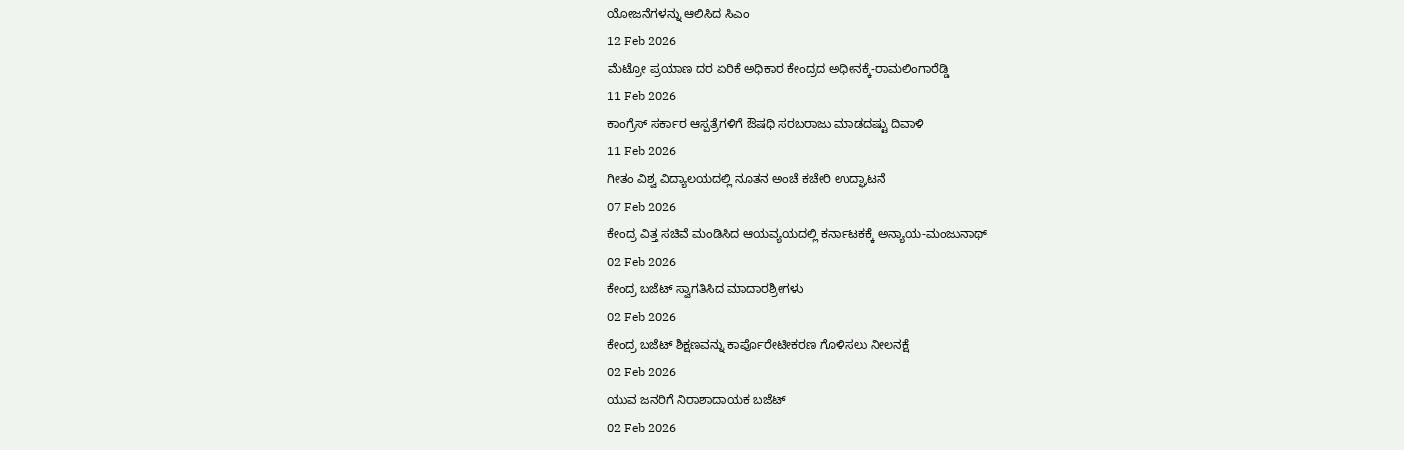ಯೋಜನೆಗಳನ್ನು ಆಲಿಸಿದ ಸಿಎಂ
12 Feb 2026
ಮೆಟ್ರೋ ಪ್ರಯಾಣ ದರ ಏರಿಕೆ ಅಧಿಕಾರ ಕೇಂದ್ರದ ಅಧೀನಕ್ಕೆ-ರಾಮಲಿಂಗಾರೆಡ್ಡಿ
11 Feb 2026
ಕಾಂಗ್ರೆಸ್ ಸರ್ಕಾರ ಆಸ್ಪತ್ರೆಗಳಿಗೆ ಔಷಧಿ ಸರಬರಾಜು ಮಾಡದಷ್ಟು ದಿವಾಳಿ
11 Feb 2026
ಗೀತಂ ವಿಶ್ವ ವಿದ್ಯಾಲಯದಲ್ಲಿ ನೂತನ ಅಂಚೆ ಕಚೇರಿ ಉದ್ಘಾಟನೆ
07 Feb 2026
ಕೇಂದ್ರ ವಿತ್ತ ಸಚಿವೆ ಮಂಡಿಸಿದ ಆಯವ್ಯಯದಲ್ಲಿ ಕರ್ನಾಟಕಕ್ಕೆ ಅನ್ಯಾಯ-ಮಂಜುನಾಥ್
02 Feb 2026
ಕೇಂದ್ರ ಬಜೆಟ್ ಸ್ವಾಗತಿಸಿದ ಮಾದಾರಶ್ರೀಗಳು
02 Feb 2026
ಕೇಂದ್ರ ಬಜೆಟ್ ಶಿಕ್ಷಣವನ್ನು ಕಾರ್ಪೊರೇಟೀಕರಣ ಗೊಳಿಸಲು ನೀಲನಕ್ಷೆ
02 Feb 2026
ಯುವ ಜನರಿಗೆ ನಿರಾಶಾದಾಯಕ ಬಜೆಟ್
02 Feb 2026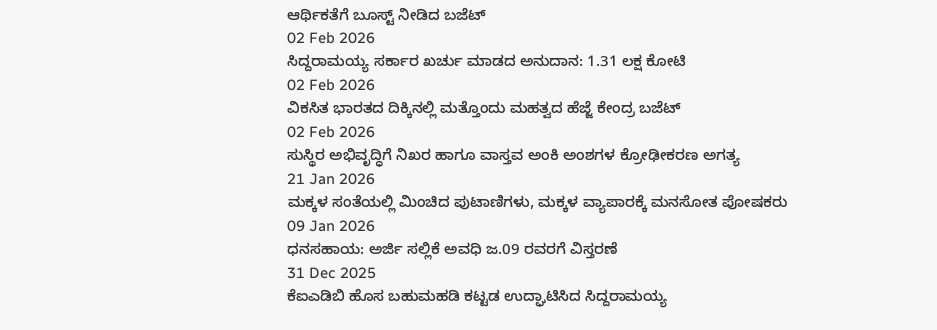ಆರ್ಥಿಕತೆಗೆ ಬೂಸ್ಟ್ ನೀಡಿದ ಬಜೆಟ್
02 Feb 2026
ಸಿದ್ದರಾಮಯ್ಯ ಸರ್ಕಾರ ಖರ್ಚು ಮಾಡದ ಅನುದಾನ: 1.31 ಲಕ್ಷ ಕೋಟಿ
02 Feb 2026
ವಿಕಸಿತ ಭಾರತದ ದಿಕ್ಕಿನಲ್ಲಿ ಮತ್ತೊಂದು ಮಹತ್ವದ ಹೆಜ್ಜೆ ಕೇಂದ್ರ ಬಜೆಟ್
02 Feb 2026
ಸುಸ್ಥಿರ ಅಭಿವೃದ್ಧಿಗೆ ನಿಖರ ಹಾಗೂ ವಾಸ್ತವ ಅಂಕಿ ಅಂಶಗಳ ಕ್ರೋಢೀಕರಣ ಅಗತ್ಯ
21 Jan 2026
ಮಕ್ಕಳ ಸಂತೆಯಲ್ಲಿ ಮಿಂಚಿದ ಪುಟಾಣಿಗಳು, ಮಕ್ಕಳ ವ್ಯಾಪಾರಕ್ಕೆ ಮನಸೋತ ಪೋಷಕರು
09 Jan 2026
ಧನಸಹಾಯ: ಅರ್ಜಿ ಸಲ್ಲಿಕೆ ಅವಧಿ ಜ.09 ರವರಗೆ ವಿಸ್ತರಣೆ
31 Dec 2025
ಕೆಐಎಡಿಬಿ ಹೊಸ ಬಹುಮಹಡಿ ಕಟ್ಟಡ ಉದ್ಘಾಟಿಸಿದ ಸಿದ್ದರಾಮಯ್ಯ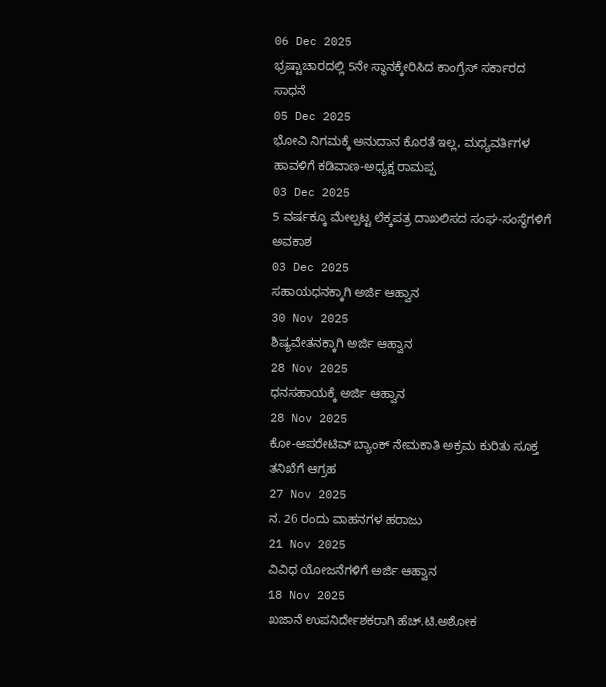06 Dec 2025
ಭ್ರಷ್ಟಾಚಾರದಲ್ಲಿ 5ನೇ ಸ್ಥಾನಕ್ಕೇರಿಸಿದ ಕಾಂಗ್ರೆಸ್ ಸರ್ಕಾರದ ಸಾಧನೆ
05 Dec 2025
ಭೋವಿ ನಿಗಮಕ್ಕೆ ಅನುದಾನ ಕೊರತೆ ಇಲ್ಲ, ಮಧ್ಯವರ್ತಿಗಳ ಹಾವಳಿಗೆ ಕಡಿವಾಣ-ಅಧ್ಯಕ್ಷ ರಾಮಪ್ಪ
03 Dec 2025
5 ವರ್ಷಕ್ಕೂ ಮೇಲ್ಪಟ್ಟ ಲೆಕ್ಕಪತ್ರ ದಾಖಲಿಸದ ಸಂಘ-ಸಂಸ್ಥೆಗಳಿಗೆ ಅವಕಾಶ
03 Dec 2025
ಸಹಾಯಧನಕ್ಕಾಗಿ ಅರ್ಜಿ ಆಹ್ವಾನ
30 Nov 2025
ಶಿಷ್ಯವೇತನಕ್ಕಾಗಿ ಅರ್ಜಿ ಆಹ್ವಾನ
28 Nov 2025
ಧನಸಹಾಯಕ್ಕೆ ಅರ್ಜಿ ಆಹ್ವಾನ
28 Nov 2025
ಕೋ-ಆಪರೇಟಿವ್ ಬ್ಯಾಂಕ್ ನೇಮಕಾತಿ ಅಕ್ರಮ ಕುರಿತು ಸೂಕ್ತ ತನಿಖೆಗೆ ಆಗ್ರಹ
27 Nov 2025
ನ. 26 ರಂದು ವಾಹನಗಳ ಹರಾಜು
21 Nov 2025
ವಿವಿಧ ಯೋಜನೆಗಳಿಗೆ ಅರ್ಜಿ ಆಹ್ವಾನ
18 Nov 2025
ಖಜಾನೆ ಉಪನಿರ್ದೇಶಕರಾಗಿ ಹೆಚ್.ಟಿ.ಅಶೋಕ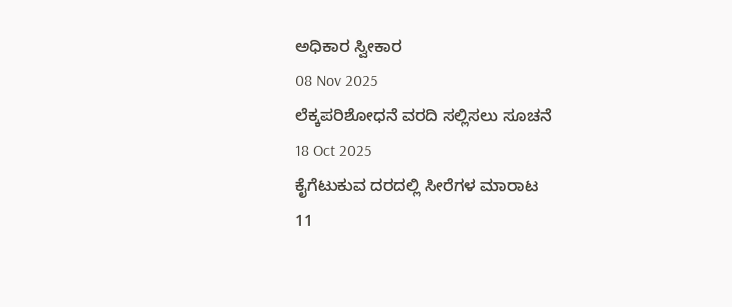ಅಧಿಕಾರ ಸ್ವೀಕಾರ
08 Nov 2025
ಲೆಕ್ಕಪರಿಶೋಧನೆ ವರದಿ ಸಲ್ಲಿಸಲು ಸೂಚನೆ
18 Oct 2025
ಕೈಗೆಟುಕುವ ದರದಲ್ಲಿ ಸೀರೆಗಳ ಮಾರಾಟ
11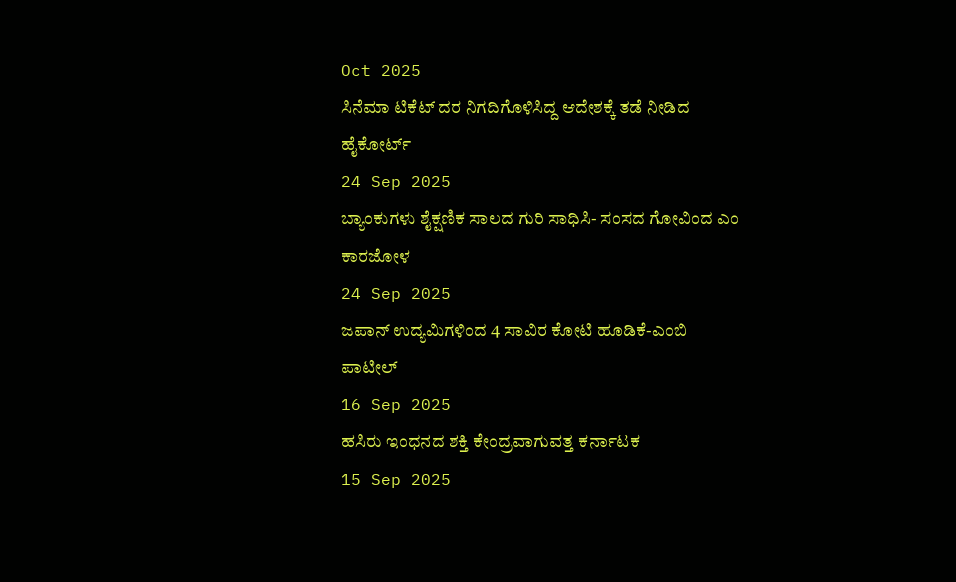Oct 2025
ಸಿನೆಮಾ ಟಿಕೆಟ್ ದರ ನಿಗದಿಗೊಳಿಸಿದ್ದ ಆದೇಶಕ್ಕೆ ತಡೆ ನೀಡಿದ ಹೈಕೋರ್ಟ್
24 Sep 2025
ಬ್ಯಾಂಕುಗಳು ಶೈಕ್ಷಣಿಕ ಸಾಲದ ಗುರಿ ಸಾಧಿಸಿ- ಸಂಸದ ಗೋವಿಂದ ಎಂ ಕಾರಜೋಳ
24 Sep 2025
ಜಪಾನ್ ಉದ್ಯಮಿಗಳಿಂದ 4 ಸಾವಿರ ಕೋಟಿ ಹೂಡಿಕೆ-ಎಂಬಿ ಪಾಟೀಲ್
16 Sep 2025
ಹಸಿರು ಇಂಧನದ ಶಕ್ತಿ ಕೇಂದ್ರವಾಗುವತ್ತ ಕರ್ನಾಟಕ
15 Sep 2025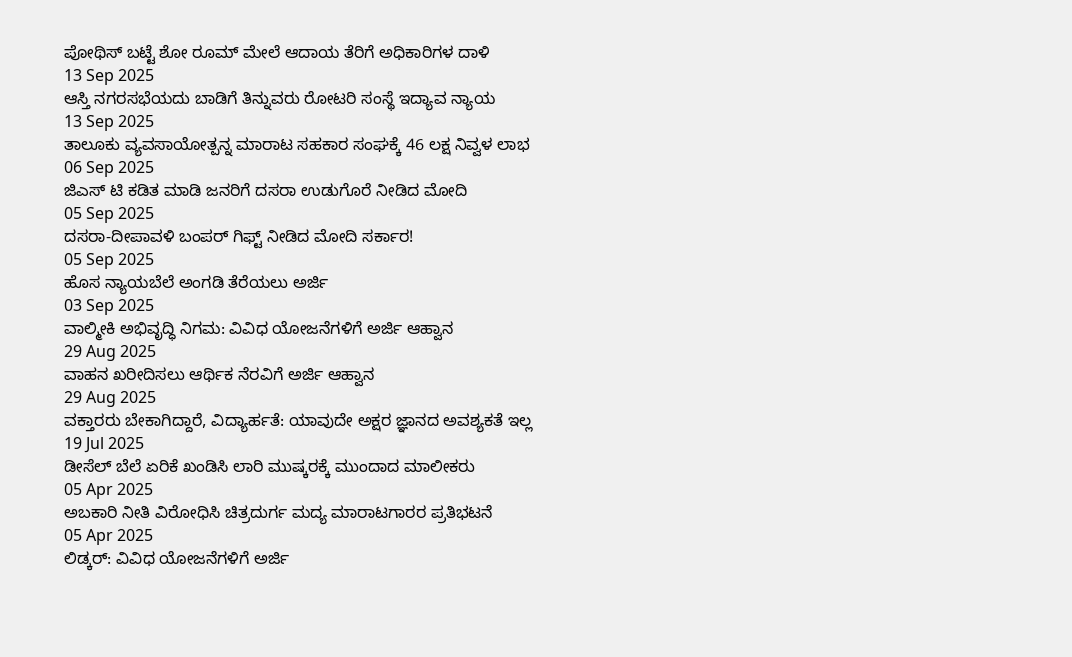ಪೋಥಿಸ್ ಬಟ್ಟೆ ಶೋ ರೂಮ್ ಮೇಲೆ ಆದಾಯ ತೆರಿಗೆ ಅಧಿಕಾರಿಗಳ ದಾಳಿ
13 Sep 2025
ಆಸ್ತಿ ನಗರಸಭೆಯದು ಬಾಡಿಗೆ ತಿನ್ನುವರು ರೋಟರಿ ಸಂಸ್ಥೆ ಇದ್ಯಾವ ನ್ಯಾಯ
13 Sep 2025
ತಾಲೂಕು ವ್ಯವಸಾಯೋತ್ಪನ್ನ ಮಾರಾಟ ಸಹಕಾರ ಸಂಘಕ್ಕೆ 46 ಲಕ್ಷ ನಿವ್ವಳ ಲಾಭ
06 Sep 2025
ಜಿಎಸ್ ಟಿ ಕಡಿತ ಮಾಡಿ ಜನರಿಗೆ ದಸರಾ ಉಡುಗೊರೆ ನೀಡಿದ ಮೋದಿ
05 Sep 2025
ದಸರಾ-ದೀಪಾವಳಿ ಬಂಪರ್ ಗಿಫ್ಟ್ ನೀಡಿದ ಮೋದಿ ಸರ್ಕಾರ!
05 Sep 2025
ಹೊಸ ನ್ಯಾಯಬೆಲೆ ಅಂಗಡಿ ತೆರೆಯಲು ಅರ್ಜಿ
03 Sep 2025
ವಾಲ್ಮೀಕಿ ಅಭಿವೃದ್ಧಿ ನಿಗಮ: ವಿವಿಧ ಯೋಜನೆಗಳಿಗೆ ಅರ್ಜಿ ಆಹ್ವಾನ
29 Aug 2025
ವಾಹನ ಖರೀದಿಸಲು ಆರ್ಥಿಕ ನೆರವಿಗೆ ಅರ್ಜಿ ಆಹ್ವಾನ
29 Aug 2025
ವಕ್ತಾರರು ಬೇಕಾಗಿದ್ದಾರೆ, ವಿದ್ಯಾರ್ಹತೆ: ಯಾವುದೇ ಅಕ್ಷರ ಜ್ಞಾನದ ಅವಶ್ಯಕತೆ ಇಲ್ಲ
19 Jul 2025
ಡೀಸೆಲ್ ಬೆಲೆ ಏರಿಕೆ ಖಂಡಿಸಿ ಲಾರಿ ಮುಷ್ಕರಕ್ಕೆ ಮುಂದಾದ ಮಾಲೀಕರು
05 Apr 2025
ಅಬಕಾರಿ ನೀತಿ ವಿರೋಧಿಸಿ ಚಿತ್ರದುರ್ಗ ಮದ್ಯ ಮಾರಾಟಗಾರರ ಪ್ರತಿಭಟನೆ
05 Apr 2025
ಲಿಡ್ಕರ್: ವಿವಿಧ ಯೋಜನೆಗಳಿಗೆ ಅರ್ಜಿ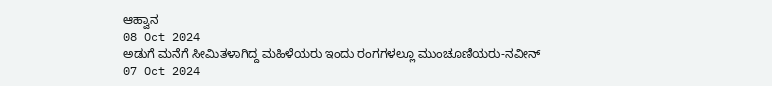ಆಹ್ವಾನ
08 Oct 2024
ಅಡುಗೆ ಮನೆಗೆ ಸೀಮಿತಳಾಗಿದ್ದ ಮಹಿಳೆಯರು ಇಂದು ರಂಗಗಳಲ್ಲೂ ಮುಂಚೂಣಿಯರು-ನವೀನ್
07 Oct 2024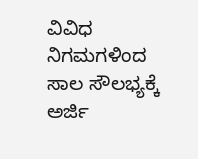ವಿವಿಧ ನಿಗಮಗಳಿಂದ ಸಾಲ ಸೌಲಭ್ಯಕ್ಕೆ ಅರ್ಜಿ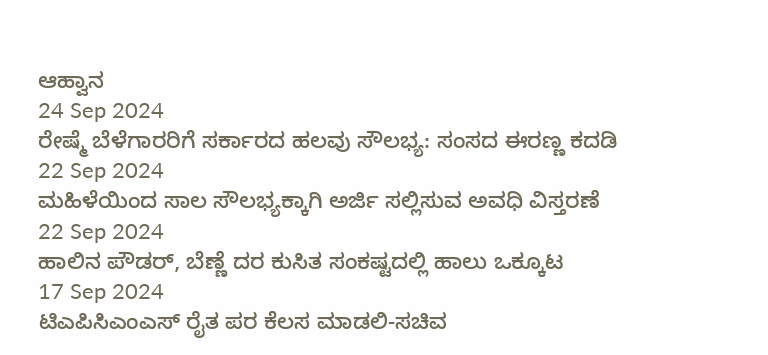ಆಹ್ವಾನ
24 Sep 2024
ರೇಷ್ಮೆ ಬೆಳೆಗಾರರಿಗೆ ಸರ್ಕಾರದ ಹಲವು ಸೌಲಭ್ಯ: ಸಂಸದ ಈರಣ್ಣ ಕದಡಿ
22 Sep 2024
ಮಹಿಳೆಯಿಂದ ಸಾಲ ಸೌಲಭ್ಯಕ್ಕಾಗಿ ಅರ್ಜಿ ಸಲ್ಲಿಸುವ ಅವಧಿ ವಿಸ್ತರಣೆ
22 Sep 2024
ಹಾಲಿನ ಪೌಡರ್, ಬೆಣ್ಣೆ ದರ ಕುಸಿತ ಸಂಕಷ್ಟದಲ್ಲಿ ಹಾಲು ಒಕ್ಕೂಟ
17 Sep 2024
ಟಿಎಪಿಸಿಎಂಎಸ್ ರೈತ ಪರ ಕೆಲಸ ಮಾಡಲಿ-ಸಚಿವ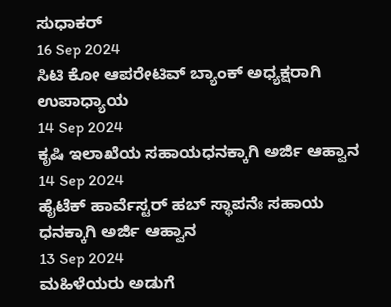ಸುಧಾಕರ್
16 Sep 2024
ಸಿಟಿ ಕೋ ಆಪರೇಟಿವ್ ಬ್ಯಾಂಕ್ ಅಧ್ಯಕ್ಷರಾಗಿ ಉಪಾಧ್ಯಾಯ
14 Sep 2024
ಕೃಷಿ ಇಲಾಖೆಯ ಸಹಾಯಧನಕ್ಕಾಗಿ ಅರ್ಜಿ ಆಹ್ವಾನ
14 Sep 2024
ಹೈಟೆಕ್ ಹಾರ್ವೆಸ್ಟರ್ ಹಬ್ ಸ್ಥಾಪನೆಃ ಸಹಾಯ ಧನಕ್ಕಾಗಿ ಅರ್ಜಿ ಆಹ್ವಾನ
13 Sep 2024
ಮಹಿಳೆಯರು ಅಡುಗೆ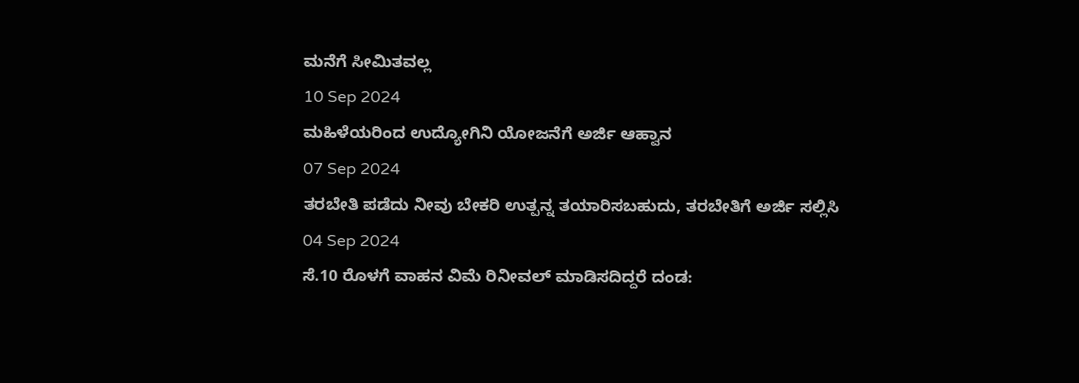ಮನೆಗೆ ಸೀಮಿತವಲ್ಲ
10 Sep 2024
ಮಹಿಳೆಯರಿಂದ ಉದ್ಯೋಗಿನಿ ಯೋಜನೆಗೆ ಅರ್ಜಿ ಆಹ್ವಾನ
07 Sep 2024
ತರಬೇತಿ ಪಡೆದು ನೀವು ಬೇಕರಿ ಉತ್ಪನ್ನ ತಯಾರಿಸಬಹುದು, ತರಬೇತಿಗೆ ಅರ್ಜಿ ಸಲ್ಲಿಸಿ
04 Sep 2024
ಸೆ.10 ರೊಳಗೆ ವಾಹನ ವಿಮೆ ರಿನೀವಲ್ ಮಾಡಿಸದಿದ್ದರೆ ದಂಡ: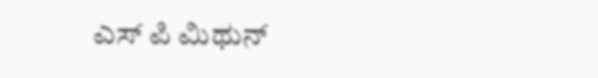ಎಸ್ ಪಿ ಮಿಥುನ್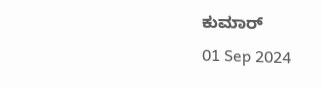ಕುಮಾರ್
01 Sep 2024